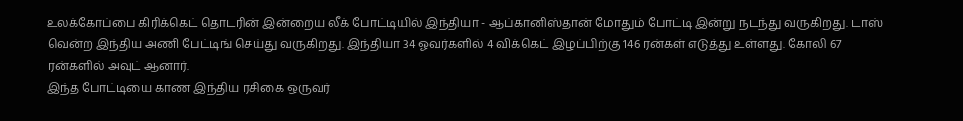உலக்கோப்பை கிரிக்கெட் தொடரின் இன்றைய லீக் போட்டியில் இந்தியா - ஆப்கானிஸ்தான் மோதும் போட்டி இன்று நடந்து வருகிறது. டாஸ் வென்ற இந்திய அணி பேட்டிங் செய்து வருகிறது. இந்தியா 34 ஓவர்களில் 4 விக்கெட் இழப்பிற்கு 146 ரன்கள் எடுத்து உள்ளது. கோலி 67 ரன்களில் அவுட் ஆனார்.
இந்த போட்டியை காண இந்திய ரசிகை ஒருவர்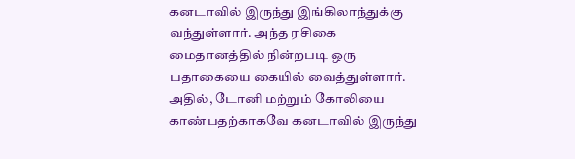கனடாவில் இருந்து இங்கிலாந்துக்கு வந்துள்ளார். அந்த ரசிகை மைதானத்தில் நின்றபடி ஒரு பதாகையை கையில் வைத்துள்ளார். அதில், டோனி மற்றும் கோலியை காண்பதற்காகவே கனடாவில் இருந்து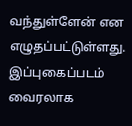வந்துள்ளேன் என எழுதப்பட்டுள்ளது. இப்புகைப்படம் வைரலாக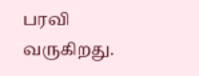பரவி வருகிறது.